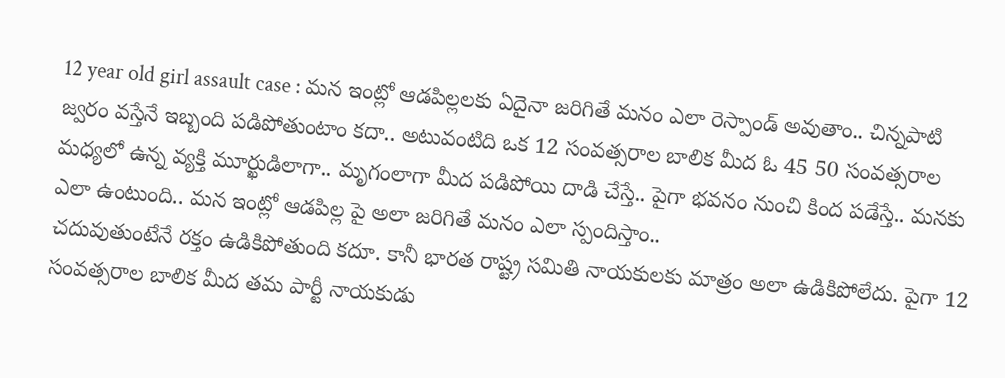12 year old girl assault case : మన ఇంట్లో ఆడపిల్లలకు ఏదైనా జరిగితే మనం ఎలా రెస్పాండ్ అవుతాం.. చిన్నపాటి జ్వరం వస్తేనే ఇబ్బంది పడిపోతుంటాం కదా.. అటువంటిది ఒక 12 సంవత్సరాల బాలిక మీద ఓ 45 50 సంవత్సరాల మధ్యలో ఉన్న వ్యక్తి మూర్ఖుడిలాగా.. మృగంలాగా మీద పడిపోయి దాడి చేస్తే.. పైగా భవనం నుంచి కింద పడేస్తే.. మనకు ఎలా ఉంటుంది.. మన ఇంట్లో ఆడపిల్ల పై అలా జరిగితే మనం ఎలా స్పందిస్తాం..
చదువుతుంటేనే రక్తం ఉడికిపోతుంది కదూ. కానీ భారత రాష్ట్ర సమితి నాయకులకు మాత్రం అలా ఉడికిపోలేదు. పైగా 12 సంవత్సరాల బాలిక మీద తమ పార్టీ నాయకుడు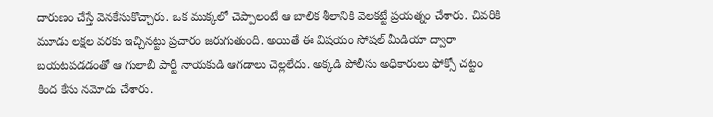దారుణం చేస్తే వెనకేసుకొచ్చారు. ఒక ముక్కలో చెప్పాలంటే ఆ బాలిక శీలానికి వెలకట్టే ప్రయత్నం చేశారు. చివరికి మూడు లక్షల వరకు ఇచ్చినట్టు ప్రచారం జరుగుతుంది. అయితే ఈ విషయం సోషల్ మీడియా ద్వారా బయటపడడంతో ఆ గులాబీ పార్టీ నాయకుడి ఆగడాలు చెల్లలేదు. అక్కడి పోలీసు అధికారులు ఫోక్సో చట్టం కింద కేసు నమోదు చేశారు.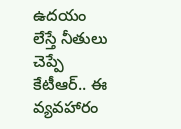ఉదయం లేస్తే నీతులు చెప్పే కేటీఆర్.. ఈ వ్యవహారం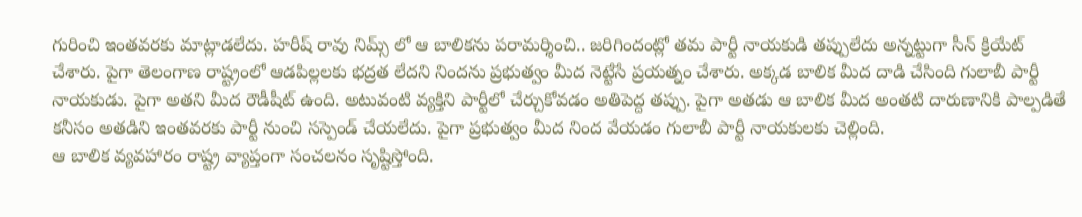గురించి ఇంతవరకు మాట్లాడలేదు. హరీష్ రావు నిమ్స్ లో ఆ బాలికను పరామర్శించి.. జరిగిందంట్లో తమ పార్టీ నాయకుడి తప్పులేదు అన్నట్టుగా సీన్ క్రియేట్ చేశారు. పైగా తెలంగాణ రాష్ట్రంలో ఆడపిల్లలకు భద్రత లేదని నిందను ప్రభుత్వం మీద నెట్టేసే ప్రయత్నం చేశారు. అక్కడ బాలిక మీద దాడి చేసింది గులాబీ పార్టీ నాయకుడు. పైగా అతని మీద రౌడీషీట్ ఉంది. అటువంటి వ్యక్తిని పార్టీలో చేర్చుకోవడం అతిపెద్ద తప్పు. పైగా అతడు ఆ బాలిక మీద అంతటి దారుణానికి పాల్పడితే కనీసం అతడిని ఇంతవరకు పార్టీ నుంచి సస్పెండ్ చేయలేదు. పైగా ప్రభుత్వం మీద నింద వేయడం గులాబీ పార్టీ నాయకులకు చెల్లింది.
ఆ బాలిక వ్యవహారం రాష్ట్ర వ్యాప్తంగా సంచలనం సృష్టిస్తోంది.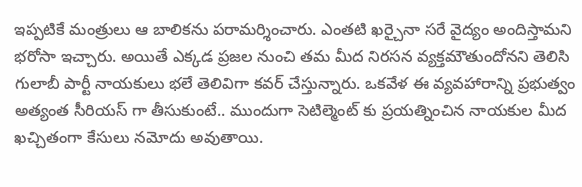ఇప్పటికే మంత్రులు ఆ బాలికను పరామర్శించారు. ఎంతటి ఖర్చైనా సరే వైద్యం అందిస్తామని భరోసా ఇచ్చారు. అయితే ఎక్కడ ప్రజల నుంచి తమ మీద నిరసన వ్యక్తమౌతుందోనని తెలిసి గులాబీ పార్టీ నాయకులు భలే తెలివిగా కవర్ చేస్తున్నారు. ఒకవేళ ఈ వ్యవహారాన్ని ప్రభుత్వం అత్యంత సీరియస్ గా తీసుకుంటే.. ముందుగా సెటిల్మెంట్ కు ప్రయత్నించిన నాయకుల మీద ఖచ్చితంగా కేసులు నమోదు అవుతాయి.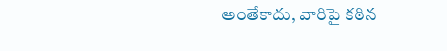అంతేకాదు, వారిపై కఠిన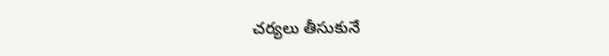చర్యలు తీసుకునే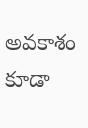అవకాశం కూడా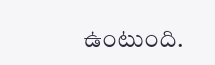ఉంటుంది.